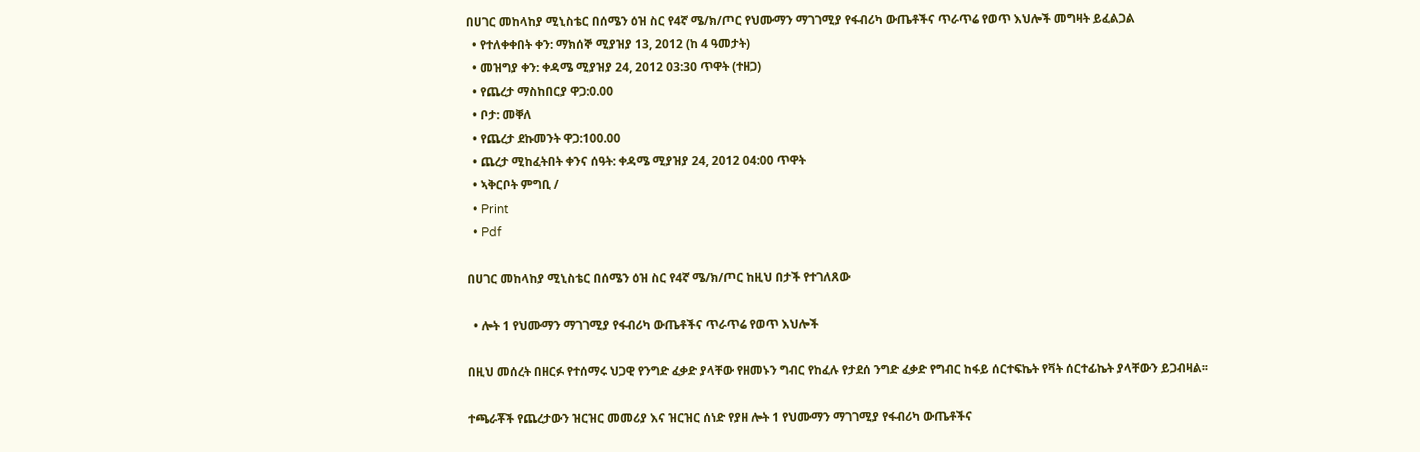በሀገር መከላከያ ሚኒስቴር በሰሜን ዕዝ ስር የ4ኛ ሜ/ክ/ጦር የህሙማን ማገገሚያ የፋብሪካ ውጤቶችና ጥራጥሬ የወጥ እህሎች መግዛት ይፈልጋል
  • የተለቀቀበት ቀን: ማክሰኞ ሚያዝያ 13, 2012 (ከ 4 ዓመታት)
  • መዝግያ ቀን: ቀዳሜ ሚያዝያ 24, 2012 03:30 ጥዋት (ተዘጋ)
  • የጨረታ ማስከበርያ ዋጋ:0.00
  • ቦታ: መቐለ
  • የጨረታ ደኩመንት ዋጋ:100.00
  • ጨረታ ሚከፈትበት ቀንና ሰዓት: ቀዳሜ ሚያዝያ 24, 2012 04:00 ጥዋት
  • ኣቅርቦት ምግቢ /
  • Print
  • Pdf

በሀገር መከላከያ ሚኒስቴር በሰሜን ዕዝ ስር የ4ኛ ሜ/ክ/ጦር ከዚህ በታች የተገለጸው

  • ሎት 1 የህሙማን ማገገሚያ የፋብሪካ ውጤቶችና ጥራጥሬ የወጥ እህሎች

በዚህ መሰረት በዘርፉ የተሰማሩ ህጋዊ የንግድ ፈቃድ ያላቸው የዘመኑን ግብር የከፈሉ የታደሰ ንግድ ፈቃድ የግብር ከፋይ ሰርተፍኬት የቫት ሰርተፊኬት ያላቸውን ይጋብዛል፡፡

ተጫራቾች የጨረታውን ዝርዝር መመሪያ እና ዝርዝር ሰነድ የያዘ ሎት 1 የህሙማን ማገገሚያ የፋብሪካ ውጤቶችና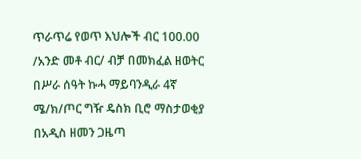ጥራጥሬ የወጥ እህሎች ብር 100.00 /አንድ መቶ ብር/ ብቻ በመክፈል ዘወትር በሥራ ሰዓት ኩሓ ማይባንዲራ 4ኛ ሜ/ክ/ጦር ግዥ ዴስክ ቢሮ ማስታወቂያ በአዲስ ዘመን ጋዜጣ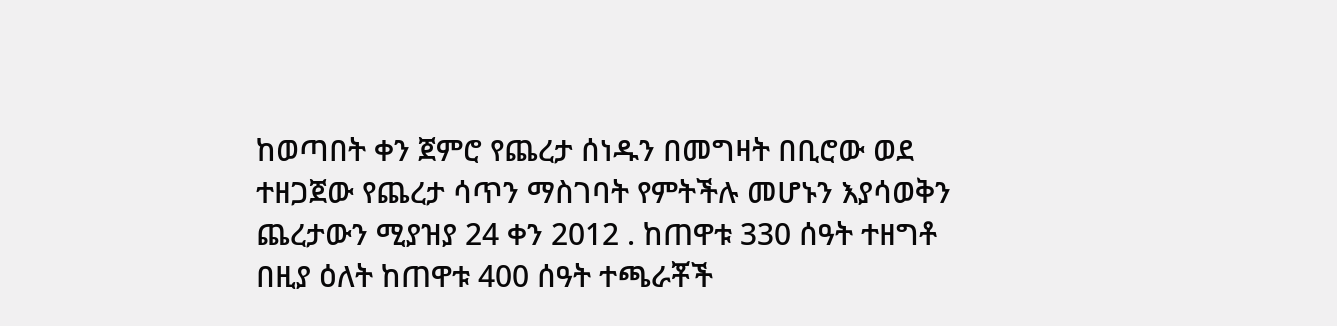ከወጣበት ቀን ጀምሮ የጨረታ ሰነዱን በመግዛት በቢሮው ወደ ተዘጋጀው የጨረታ ሳጥን ማስገባት የምትችሉ መሆኑን እያሳወቅን ጨረታውን ሚያዝያ 24 ቀን 2012 . ከጠዋቱ 330 ሰዓት ተዘግቶ በዚያ ዕለት ከጠዋቱ 400 ሰዓት ተጫራቾች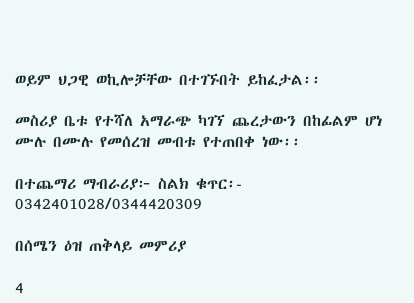ወይም ህጋዊ ወኪሎቻቸው በተገኙበት ይከፈታል፡፡

መስሪያ ቤቱ የተሻለ አማራጭ ካገኘ ጨረታውን በከፊልም ሆነ ሙሉ በሙሉ የመሰረዝ መብቱ የተጠበቀ ነው፡፡

በተጨማሪ ማብራሪያ፦ ስልክ ቁጥር፡- 0342401028/0344420309

በሰሜን ዕዝ ጠቅላይ መምሪያ

4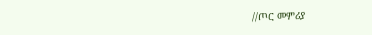//ጦር መምሪያ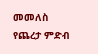መመለስ
የጨረታ ምድብ